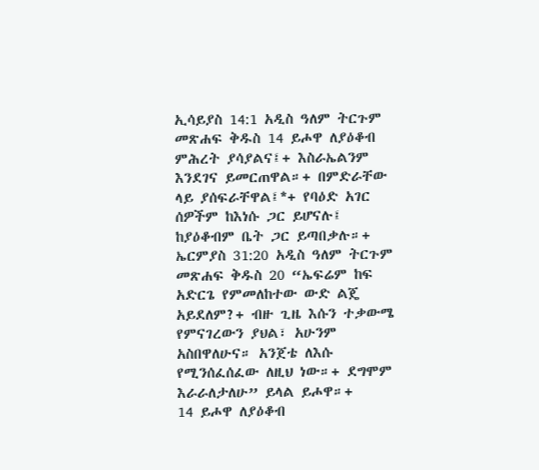ኢሳይያስ 14:1 አዲስ ዓለም ትርጉም መጽሐፍ ቅዱስ 14 ይሖዋ ለያዕቆብ ምሕረት ያሳያልና፤+ እስራኤልንም እንደገና ይመርጠዋል።+ በምድራቸው ላይ ያሰፍራቸዋል፤*+ የባዕድ አገር ሰዎችም ከእነሱ ጋር ይሆናሉ፤ ከያዕቆብም ቤት ጋር ይጣበቃሉ።+ ኤርምያስ 31:20 አዲስ ዓለም ትርጉም መጽሐፍ ቅዱስ 20 “ኤፍሬም ከፍ አድርጌ የምመለከተው ውድ ልጄ አይደለም?+ ብዙ ጊዜ እሱን ተቃውሜ የምናገረውን ያህል፣ አሁንም አስበዋለሁና። አንጀቴ ለእሱ የሚንሰፈሰፈው ለዚህ ነው።+ ደግሞም እራራለታለሁ” ይላል ይሖዋ።+
14 ይሖዋ ለያዕቆብ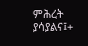ምሕረት ያሳያልና፤+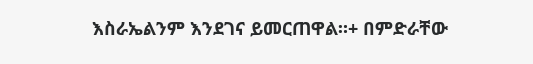እስራኤልንም እንደገና ይመርጠዋል።+ በምድራቸው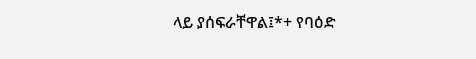ላይ ያሰፍራቸዋል፤*+ የባዕድ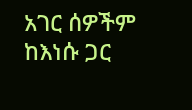አገር ሰዎችም ከእነሱ ጋር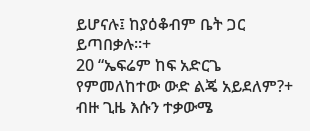ይሆናሉ፤ ከያዕቆብም ቤት ጋር ይጣበቃሉ።+
20 “ኤፍሬም ከፍ አድርጌ የምመለከተው ውድ ልጄ አይደለም?+ ብዙ ጊዜ እሱን ተቃውሜ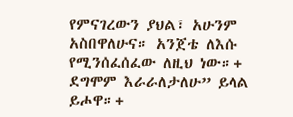የምናገረውን ያህል፣ አሁንም አስበዋለሁና። አንጀቴ ለእሱ የሚንሰፈሰፈው ለዚህ ነው።+ ደግሞም እራራለታለሁ” ይላል ይሖዋ።+